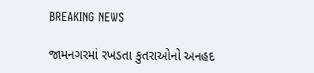BREAKING NEWS

જામનગરમાં રખડતા કુતરાઓનો અનહદ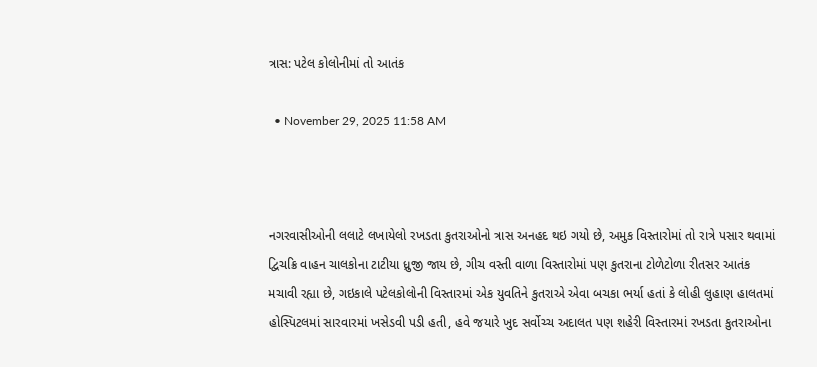ત્રાસ: પટેલ કોલોનીમાં તો આતંક

  • November 29, 2025 11:58 AM



નગરવાસીઓની લલાટે લખાયેલો રખડતા કુતરાઓનો ત્રાસ અનહદ થઇ ગયો છે, અમુક વિસ્તારોમાં તો રાત્રે પસાર થવામાં દ્વિચક્રિ વાહન ચાલકોના ટાટીયા ધ્રુજી જાય છે, ગીચ વસ્તી વાળા વિસ્તારોમાં પણ કુતરાના ટોળેટોળા રીતસર આતંક મચાવી રહ્યા છે, ગઇકાલે પટેલકોલોની વિસ્તારમાં એક યુવતિને કુતરાએ એવા બચકા ભર્યા હતાં કે લોહી લુહાણ હાલતમાં હોસ્પિટલમાં સારવારમાં ખસેડવી પડી હતી, હવે જયારે ખુદ સર્વોચ્ચ અદાલત પણ શહેરી વિસ્તારમાં રખડતા કુતરાઓના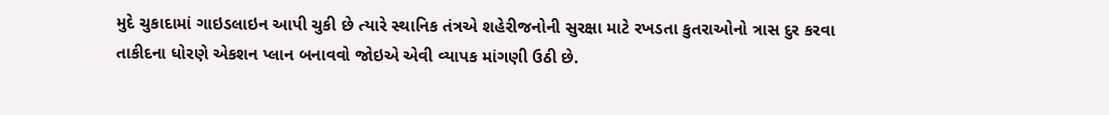મુદે ચુકાદામાં ગાઇડલાઇન આપી ચુકી છે ત્યારે સ્થાનિક તંત્રએ શહેરીજનોની સુરક્ષા માટે રખડતા કુતરાઓનો ત્રાસ દુર કરવા તાકીદના ધોરણે એકશન પ્લાન બનાવવો જોઇએ એવી વ્યાપક માંગણી ઉઠી છે.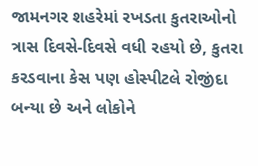જામનગર શહરેમાં રખડતા કુતરાઓનો ત્રાસ દિવસે-દિવસે વધી રહયો છે, કુતરા કરડવાના કેસ પણ હોસ્પીટલે રોજીંદા બન્યા છે અને લોકોને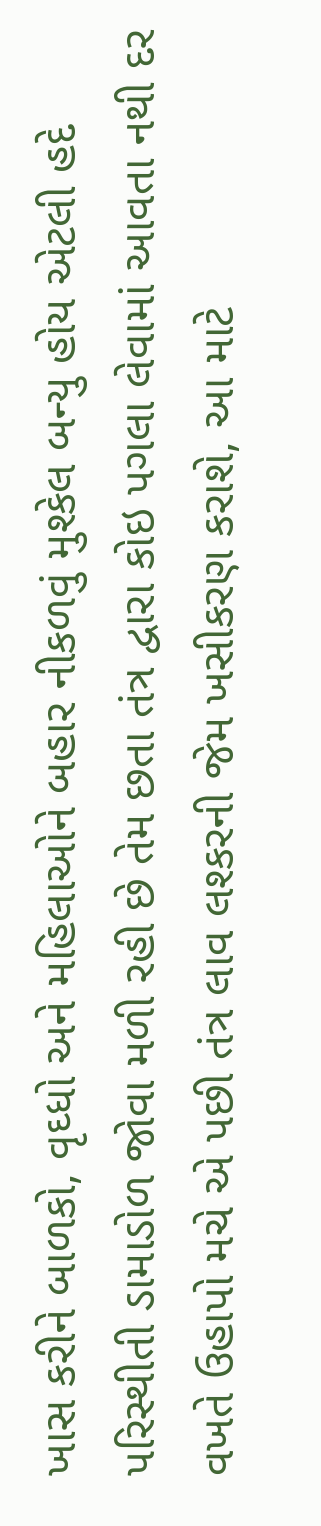ખાસ કરીને બાળકો, વૃઘ્ધો અને મહિલાઓને બહાર નીકળવું મુશ્કેલ બન્યુ હોય એટલી હદે પરિસ્થીતી ડામાડોળ જોવા મળી રહી છે તેમ છતા તંત્ર દ્વારા કોઇ પગલા લેવામાં આવતા નથી દર વખતે ઉહાપો મચે એ પછી તંત્ર લાવ લશ્કરની જેમ ખસીકરણ કરાશે, આ માટે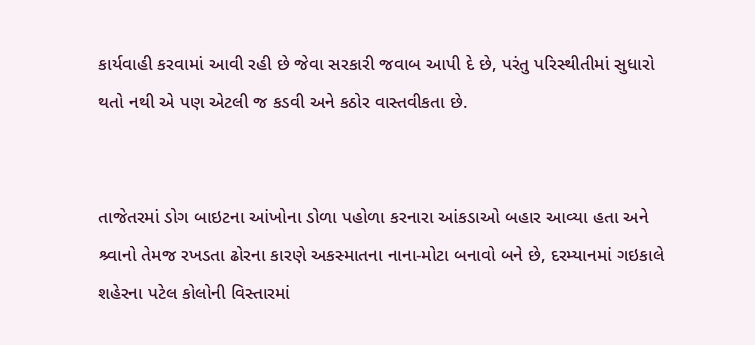કાર્યવાહી કરવામાં આવી રહી છે જેવા સરકારી જવાબ આપી દે છે, પરંતુ પરિસ્થીતીમાં સુધારો થતો નથી એ પણ એટલી જ કડવી અને કઠોર વાસ્તવીકતા છે.


તાજેતરમાં ડોગ બાઇટના આંખોના ડોળા પહોળા કરનારા આંકડાઓ બહાર આવ્યા હતા અને શ્ર્વાનો તેમજ રખડતા ઢોરના કારણે અકસ્માતના નાના-મોટા બનાવો બને છે, દરમ્યાનમાં ગઇકાલે શહેરના પટેલ કોલોની વિસ્તારમાં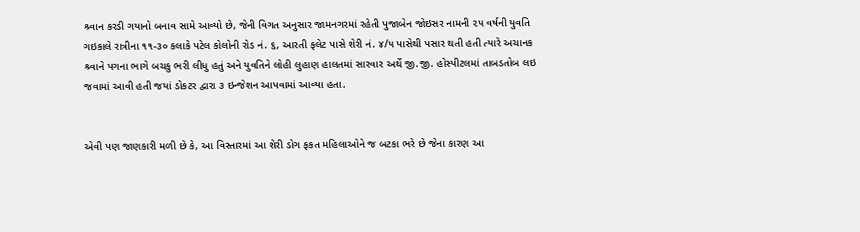શ્ર્વાન કરડી ગયાનો બનાવ સામે આવ્યો છે, જેની વિગત અનુસાર જામનગરમાં રહેતી પુજાબેન જોઇસર નામની ૨૫ વર્ષની યુવતિ ગઇકાલે રાત્રીના ૧૧-૩૦ કલાકે પટેલ કોલોની રોડ નં. ૬, આરતી ફલેટ પાસે શેરી નં. ૪/૫ પાસેથી પસાર થતી હતી ત્યારે અચાનક શ્ર્વાને પગના ભાગે બચકુ ભરી લીધુ હતું અને યુવતિને લોહી લુહાણ હાલતમાં સારવાર અર્થે જી.જી. હોસ્પીટલમાં તાબડતોબ લઇ જવામાં આવી હતી જયાં ડોકટર દ્વારા ૩ ઇન્જેશન આપવામાં આવ્યા હતા.


એવી પણ જાણકારી મળી છે કે, આ વિસ્તારમાં આ શેરી ડોગ ફકત મહિલાઓને જ બટકા ભરે છે જેના કારણ આ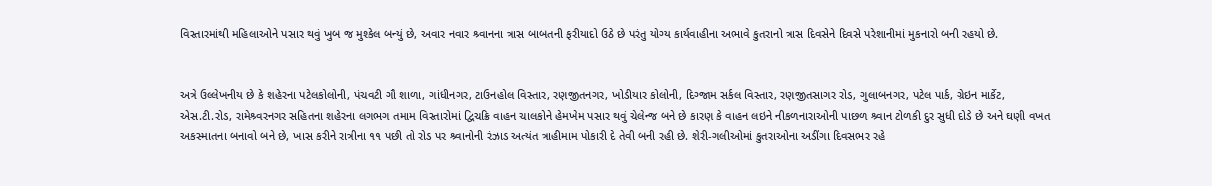વિસ્તારમાંથી મહિલાઓને પસાર થવું ખુબ જ મુશ્કેલ બન્યું છે, અવાર નવાર શ્ર્વાનના ત્રાસ બાબતની ફરીયાદો ઉઠે છે પરંતુ યોગ્ય કાર્યવાહીના અભાવે કુતરાનો ત્રાસ દિવસેને દિવસે પરેશાનીમાં મુકનારો બની રહયો છે.


અત્રે ઉલ્લેખનીય છે કે શહેરના પટેલકોલોની, પંચવટી ગૌ શાળા, ગાંધીનગર, ટાઉનહોલ વિસ્તાર, રણજીતનગર, ખોડીયાર કોલોની, દિગ્જામ સર્કલ વિસ્તાર, રણજીતસાગર રોડ, ગુલાબનગર, પટેલ પાર્ક, ગ્રેઇન માર્કેટ, એસ.ટી.રોડ, રામેશ્ર્વરનગર સહિતના શહેરના લગભગ તમામ વિસ્તારોમાં દ્વિચક્રિ વાહન ચાલકોને હેમખેમ પસાર થવું ચેલેન્જ બને છે કારણ કે વાહન લઇને નીકળનારાઓની પાછળ શ્ર્વાન ટોળકી દુર સુધી દોડે છે અને ઘણી વખત અકસ્માતના બનાવો બને છે, ખાસ કરીને રાત્રીના ૧૧ પછી તો રોડ પર શ્ર્વાનોની રંઝાડ અત્યંત ત્રાહીમામ પોકારી દે તેવી બની રહી છે. શેરી-ગલીઓમાં કુતરાઓના અડીંગા દિવસભર રહે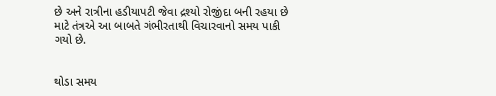છે અને રાત્રીના હડીયાપટી જેવા દ્રશ્યો રોજીંદા બની રહયા છે માટે તંત્રએ આ બાબતે ગંભીરતાથી વિચારવાનો સમય પાકી ગયો છે.


થોડા સમય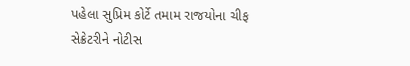પહેલા સુપ્રિમ કોર્ટે તમામ રાજયોના ચીફ સેક્રેટરીને નોટીસ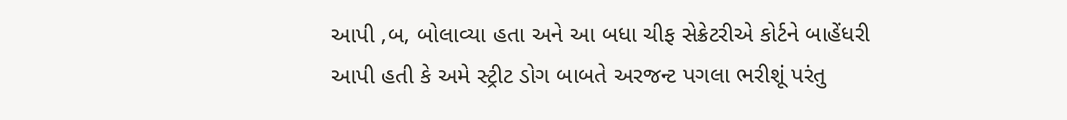આપી ‚બ‚ બોલાવ્યા હતા અને આ બધા ચીફ સેક્રેટરીએ કોર્ટને બાહેંધરી આપી હતી કે અમે સ્ટ્રીટ ડોગ બાબતે અરજન્ટ પગલા ભરીશૂં પરંતુ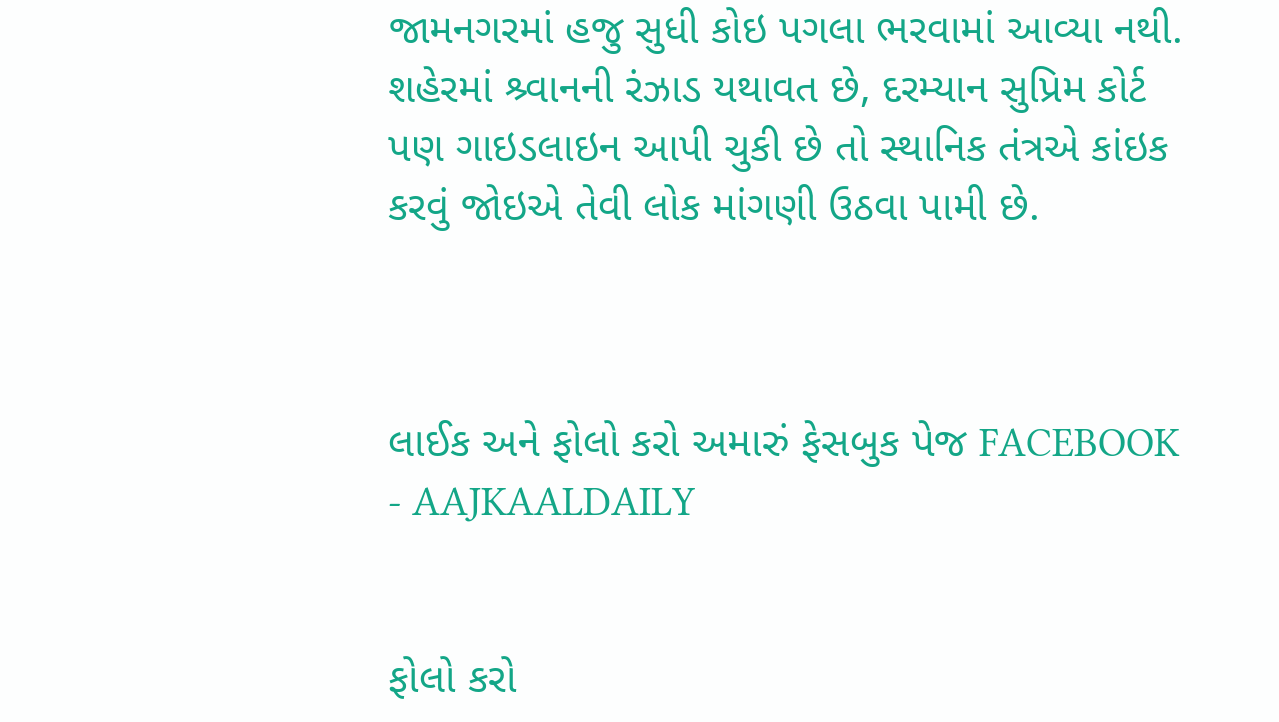જામનગરમાં હજુ સુધી કોઇ પગલા ભરવામાં આવ્યા નથી. શહેરમાં શ્ર્વાનની રંઝાડ યથાવત છે, દરમ્યાન સુપ્રિમ કોર્ટ પણ ગાઇડલાઇન આપી ચુકી છે તો સ્થાનિક તંત્રએ કાંઇક કરવું જોઇએ તેવી લોક માંગણી ઉઠવા પામી છે.



લાઈક અને ફોલો કરો અમારું ફેસબુક પેજ FACEBOOK - AAJKAALDAILY


ફોલો કરો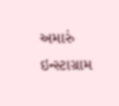અમારું ઇન્સ્ટાગ્રામ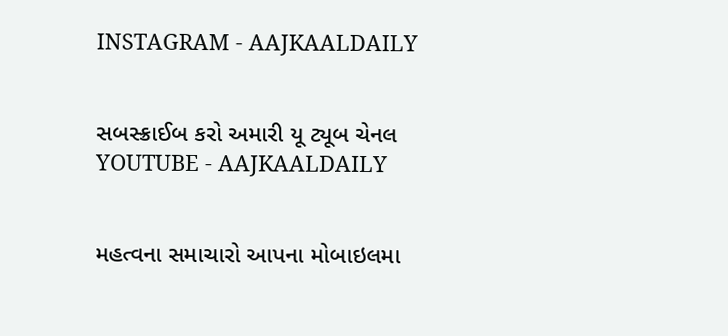INSTAGRAM - AAJKAALDAILY


સબસ્ક્રાઈબ કરો અમારી યૂ ટ્યૂબ ચેનલ YOUTUBE - AAJKAALDAILY


મહત્વના સમાચારો આપના મોબાઇલમા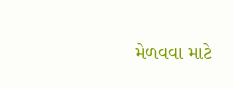મેળવવા માટે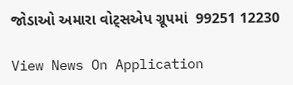જોડાઓ અમારા વોટ્સએપ ગ્રૂપમાં  99251 12230

View News On Application